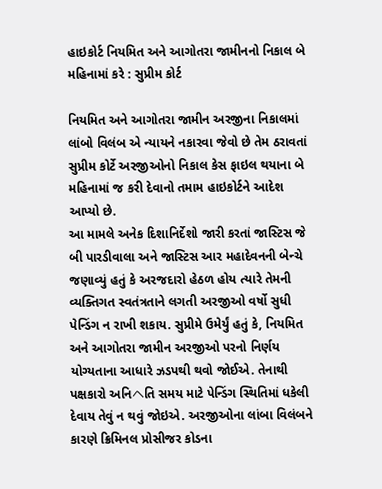હાઇકોર્ટ નિયમિત અને આગોતરા જામીનનો નિકાલ બે મહિનામાં કરે : સુપ્રીમ કોર્ટ

નિયમિત અને આગોતરા જામીન અરજીના નિકાલમાં લાંબો વિલંબ એ ન્યાયને નકારવા જેવો છે તેમ ઠરાવતાં સુપ્રીમ કોર્ટે અરજીઓનો નિકાલ કેસ ફાઇલ થયાના બે મહિનામાં જ કરી દેવાનો તમામ હાઇકોર્ટને આદેશ આપ્યો છે.
આ મામલે અનેક દિશાનિર્દેશો જારી કરતાં જાસ્ટિસ જે બી પારડીવાલા અને જાસ્ટિસ આર મહાદેવનની બેન્ચે જણાવ્યું હતું કે અરજદારો હેઠળ હોય ત્યારે તેમની વ્યક્તિગત સ્વતંત્રતાને લગતી અરજીઓ વર્ષો સુધી પેન્ડિંગ ન રાખી શકાય. સુપ્રીમે ઉમેર્યું હતું કે, નિયમિત અને આગોતરા જામીન અરજીઓ પરનો નિર્ણય યોગ્યતાના આધારે ઝડપથી થવો જોઈએ. તેનાથી પક્ષકારો અનિヘતિ સમય માટે પેન્ડિંગ સ્થિતિમાં ધકેલી દેવાય તેવું ન થવું જોઇએ. અરજીઓના લાંબા વિલંબને કારણે ક્રિમિનલ પ્રોસીજર કોડના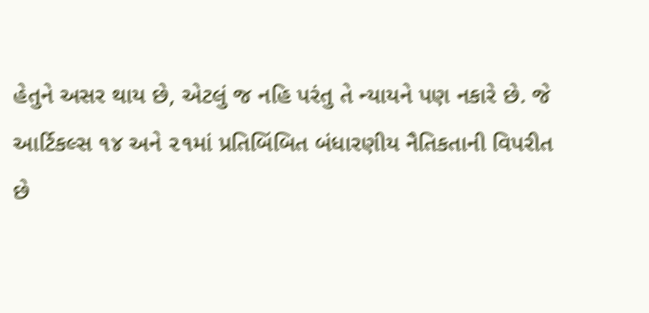હેતુને અસર થાય છે, એટલું જ નહિ પરંતુ તે ન્યાયને પણ નકારે છે. જે આર્ટિકલ્સ ૧૪ અને ૨૧માં પ્રતિબિંબિત બંધારણીય નૈતિકતાની વિપરીત છે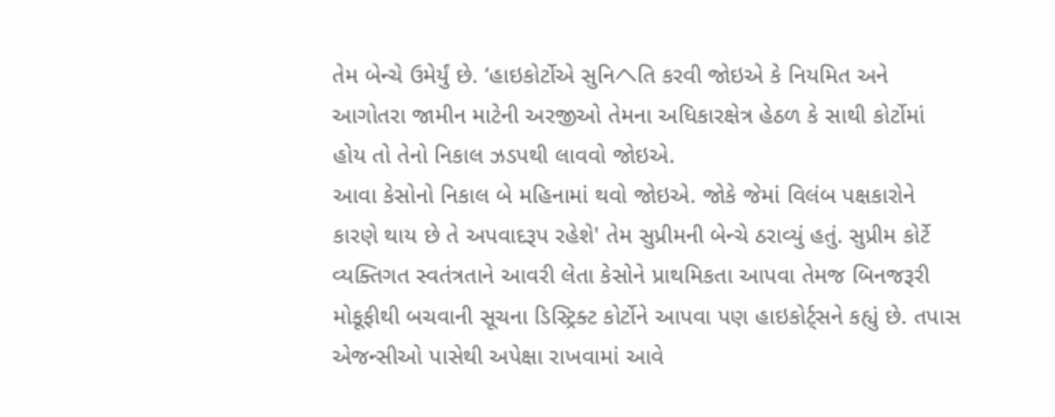તેમ બેન્ચે ઉમેર્યું છે. ‘હાઇકોર્ટોએ સુનિヘતિ કરવી જોઇએ કે નિયમિત અને આગોતરા જામીન માટેની અરજીઓ તેમના અધિકારક્ષેત્ર હેઠળ કે સાથી કોર્ટોમાં હોય તો તેનો નિકાલ ઝડપથી લાવવો જોઇએ.
આવા કેસોનો નિકાલ બે મહિનામાં થવો જોઇએ. જોકે જેમાં વિલંબ પક્ષકારોને કારણે થાય છે તે અપવાદરૂપ રહેશે' તેમ સુપ્રીમની બેન્ચે ઠરાવ્યું હતું. સુપ્રીમ કોર્ટે વ્યક્તિગત સ્વતંત્રતાને આવરી લેતા કેસોને પ્રાથમિકતા આપવા તેમજ બિનજરૂરી મોકૂફીથી બચવાની સૂચના ડિસ્ટ્રિક્ટ કોર્ટોને આપવા પણ હાઇકોર્ટ્સને કહ્યું છે. તપાસ એજન્સીઓ પાસેથી અપેક્ષા રાખવામાં આવે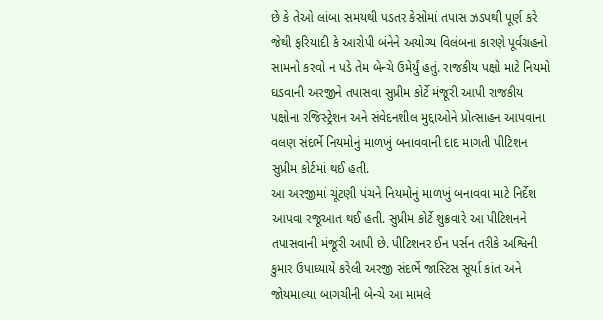છે કે તેઓ લાંબા સમયથી પડતર કેસોમાં તપાસ ઝડપથી પૂર્ણ કરે જેથી ફરિયાદી કે આરોપી બંનેને અયોગ્ય વિલંબના કારણે પૂર્વગ્રહનો સામનો કરવો ન પડે તેમ બેન્ચે ઉમેર્યું હતું. રાજકીય પક્ષો માટે નિયમો ઘડવાની અરજીને તપાસવા સુપ્રીમ કોર્ટે મંજૂરી આપી રાજકીય પક્ષોના રજિસ્ટ્રેશન અને સંવેદનશીલ મુદ્દાઓને પ્રોત્સાહન આપવાના વલણ સંદર્ભે નિયમોનું માળખું બનાવવાની દાદ માગતી પીટિશન સુપ્રીમ કોર્ટમાં થઈ હતી.
આ અરજીમાં ચૂંટણી પંચને નિયમોનું માળખું બનાવવા માટે નિર્દેશ આપવા રજૂઆત થઈ હતી. સુપ્રીમ કોર્ટે શુક્રવારે આ પીટિશનને તપાસવાની મંજૂરી આપી છે. પીટિશનર ઈન પર્સન તરીકે અશ્વિની કુમાર ઉપાધ્યાયે કરેલી અરજી સંદર્ભે જાસ્ટિસ સૂર્યા કાંત અને જોયમાલ્યા બાગચીની બેન્ચે આ મામલે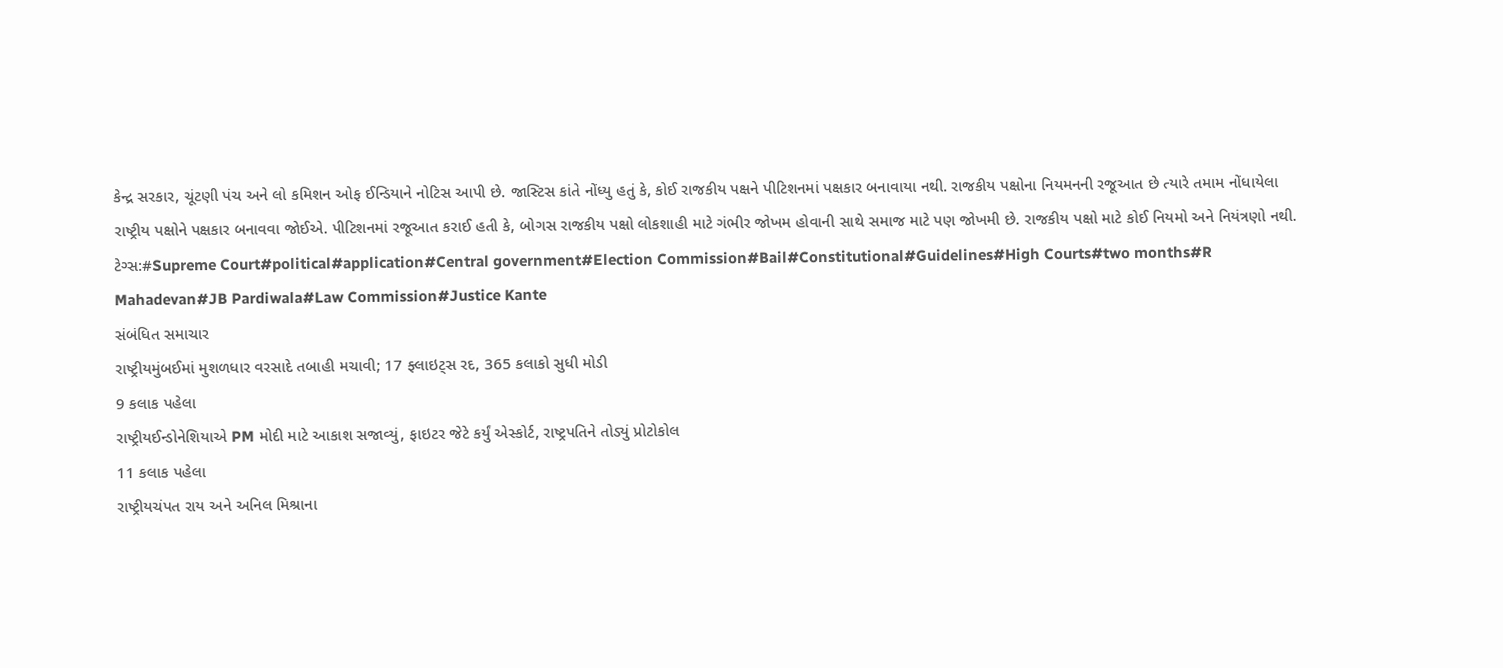કેન્દ્ર સરકાર, ચૂંટણી પંચ અને લો કમિશન ઓફ ઈન્ડિયાને નોટિસ આપી છે. જાસ્ટિસ કાંતે નોંધ્યુ હતું કે, કોઈ રાજકીય પક્ષને પીટિશનમાં પક્ષકાર બનાવાયા નથી. રાજકીય પક્ષોના નિયમનની રજૂઆત છે ત્યારે તમામ નોંધાયેલા રાષ્ટ્રીય પક્ષોને પક્ષકાર બનાવવા જોઈએ. પીટિશનમાં રજૂઆત કરાઈ હતી કે, બોગસ રાજકીય પક્ષો લોકશાહી માટે ગંભીર જોખમ હોવાની સાથે સમાજ માટે પણ જોખમી છે. રાજકીય પક્ષો માટે કોઈ નિયમો અને નિયંત્રણો નથી.
ટેગ્સ:#Supreme Court#political#application#Central government#Election Commission#Bail#Constitutional#Guidelines#High Courts#two months#R Mahadevan#JB Pardiwala#Law Commission#Justice Kante
સંબંધિત સમાચાર
રાષ્ટ્રીયમુંબઈમાં મુશળધાર વરસાદે તબાહી મચાવી; 17 ફ્લાઇટ્સ રદ, 365 કલાકો સુધી મોડી
9 કલાક પહેલા
રાષ્ટ્રીયઈન્ડોનેશિયાએ PM મોદી માટે આકાશ સજાવ્યું, ફાઇટર જેટે કર્યું એસ્કોર્ટ, રાષ્ટ્રપતિને તોડ્યું પ્રોટોકોલ
11 કલાક પહેલા
રાષ્ટ્રીયચંપત રાય અને અનિલ મિશ્રાના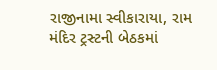રાજીનામા સ્વીકારાયા, રામ મંદિર ટ્રસ્ટની બેઠકમાં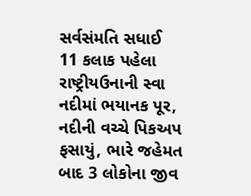સર્વસંમતિ સધાઈ
11 કલાક પહેલા
રાષ્ટ્રીયઉનાની સ્વા નદીમાં ભયાનક પૂર, નદીની વચ્ચે પિકઅપ ફસાયું, ભારે જહેમત બાદ 3 લોકોના જીવ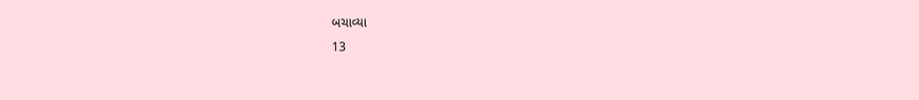બચાવ્યા
13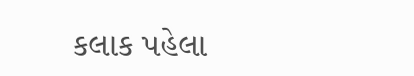કલાક પહેલા